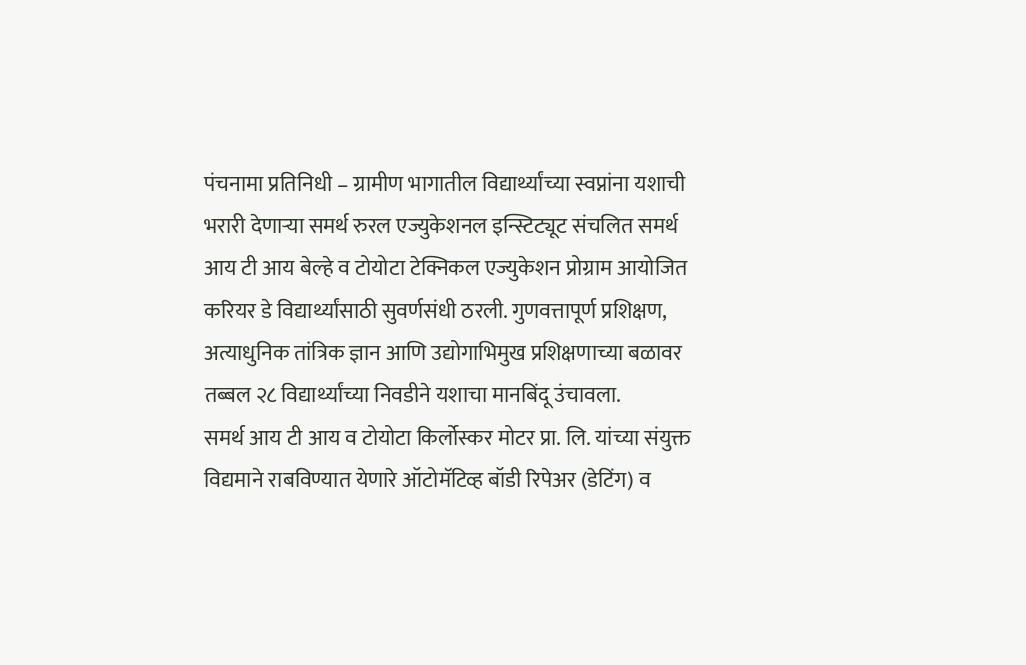पंचनामा प्रतिनिधी – ग्रामीण भागातील विद्यार्थ्यांच्या स्वप्नांना यशाची भरारी देणाऱ्या समर्थ रुरल एज्युकेशनल इन्स्टिट्यूट संचलित समर्थ आय टी आय बेल्हे व टोयोटा टेक्निकल एज्युकेशन प्रोग्राम आयोजित करियर डे विद्यार्थ्यांसाठी सुवर्णसंधी ठरली. गुणवत्तापूर्ण प्रशिक्षण, अत्याधुनिक तांत्रिक ज्ञान आणि उद्योगाभिमुख प्रशिक्षणाच्या बळावर तब्बल २८ विद्यार्थ्यांच्या निवडीने यशाचा मानबिंदू उंचावला.
समर्थ आय टी आय व टोयोटा किर्लोस्कर मोटर प्रा. लि. यांच्या संयुक्त विद्यमाने राबविण्यात येणारे ऑटोमॅटिव्ह बॉडी रिपेअर (डेटिंग) व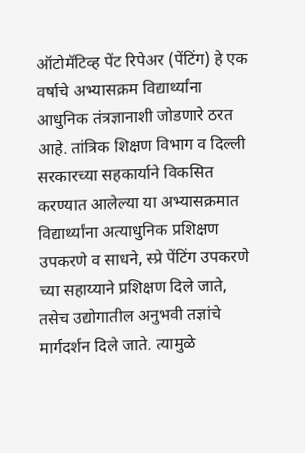ऑटोमॅटिव्ह पेंट रिपेअर (पेंटिंग) हे एक वर्षाचे अभ्यासक्रम विद्यार्थ्यांना आधुनिक तंत्रज्ञानाशी जोडणारे ठरत आहे. तांत्रिक शिक्षण विभाग व दिल्ली सरकारच्या सहकार्याने विकसित करण्यात आलेल्या या अभ्यासक्रमात विद्यार्थ्यांना अत्याधुनिक प्रशिक्षण उपकरणे व साधने, स्प्रे पेंटिंग उपकरणे च्या सहाय्याने प्रशिक्षण दिले जाते, तसेच उद्योगातील अनुभवी तज्ञांचे मार्गदर्शन दिले जाते. त्यामुळे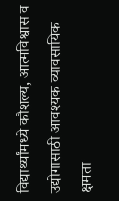विद्यार्थ्यांमध्ये कौशल्य, आत्मविश्वास व उद्योगासाठी आवश्यक व्यावसायिक क्षमता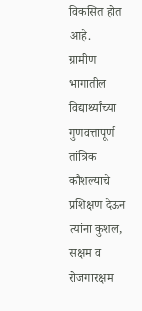विकसित होत आहे.
ग्रामीण भागातील विद्यार्थ्यांच्या गुणवत्तापूर्ण तांत्रिक कौशल्याचे प्रशिक्षण देऊन त्यांना कुशल, सक्षम व रोजगारक्षम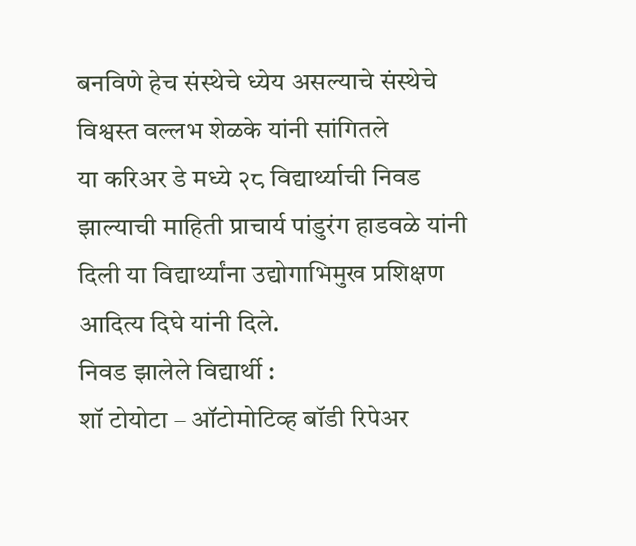बनविणे हेच संस्थेचे ध्येय असल्याचे संस्थेचे विश्वस्त वल्लभ शेळके यांनी सांगितले
या करिअर डे मध्ये २८ विद्यार्थ्याची निवड झाल्याची माहिती प्राचार्य पांडुरंग हाडवळे यांनी दिली या विद्यार्थ्यांना उद्योगाभिमुख प्रशिक्षण आदित्य दिघे यांनी दिले.
निवड झालेले विद्यार्थी :
शॉ टोयोटा – ऑटोमोटिव्ह बॉडी रिपेअर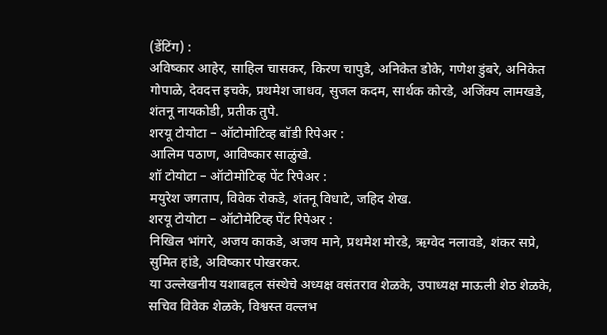(डेंटिंग) :
अविष्कार आहेर, साहिल चासकर, किरण चापुडे, अनिकेत डोके, गणेश डुंबरे, अनिकेत गोपाळे, देवदत्त इचके, प्रथमेश जाधव, सुजल कदम, सार्थक कोरडे, अजिंक्य लामखडे, शंतनू नायकोडी, प्रतीक तुपे.
शरयू टोयोटा – ऑटोमोटिव्ह बॉडी रिपेअर :
आलिम पठाण, आविष्कार साळुंखे.
शॉ टोयोटा – ऑटोमोटिव्ह पेंट रिपेअर :
मयुरेश जगताप, विवेक रोकडे, शंतनू विधाटे, जहिद शेख.
शरयू टोयोटा – ऑटोमेटिव्ह पेंट रिपेअर :
निखिल भांगरे, अजय काकडे, अजय माने, प्रथमेश मोरडे, ऋग्वेद नलावडे, शंकर सप्रे, सुमित हांडे, अविष्कार पोखरकर.
या उल्लेखनीय यशाबद्दल संस्थेचे अध्यक्ष वसंतराव शेळके, उपाध्यक्ष माऊली शेठ शेळके, सचिव विवेक शेळके, विश्वस्त वल्लभ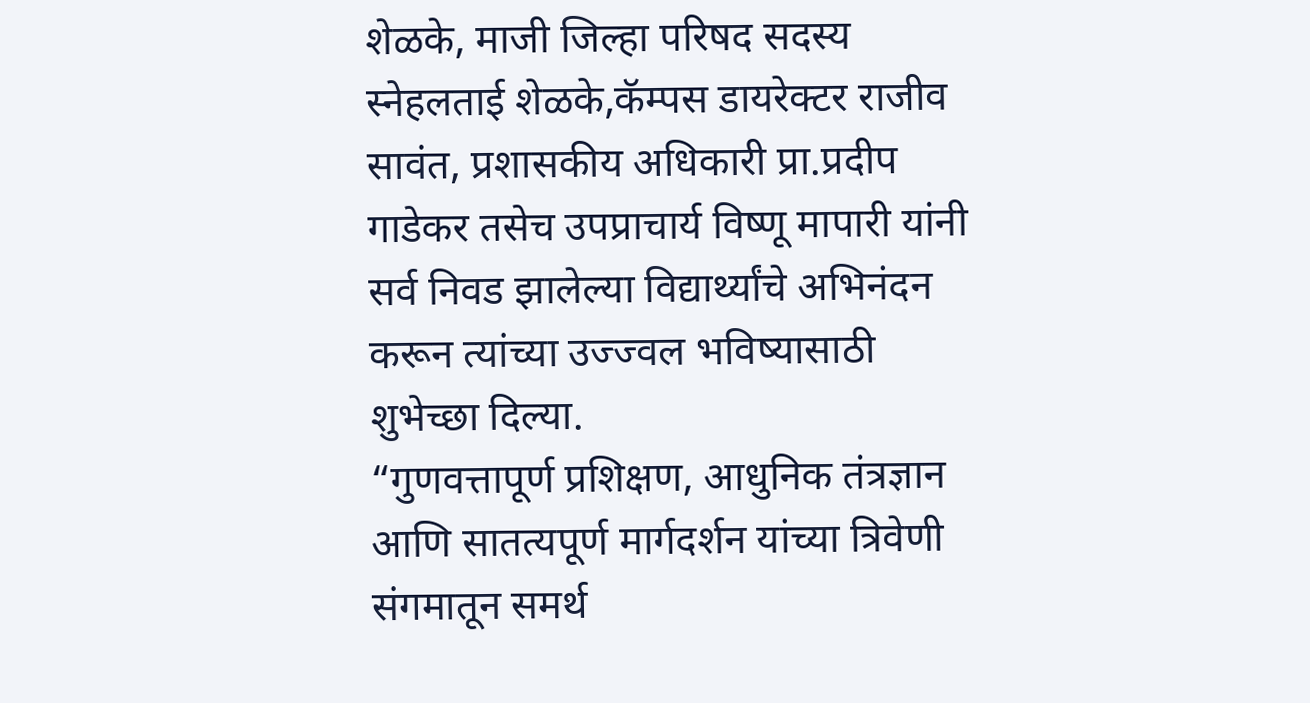शेळके, माजी जिल्हा परिषद सदस्य स्नेहलताई शेळके,कॅम्पस डायरेक्टर राजीव सावंत, प्रशासकीय अधिकारी प्रा.प्रदीप गाडेकर तसेच उपप्राचार्य विष्णू मापारी यांनी सर्व निवड झालेल्या विद्यार्थ्यांचे अभिनंदन करून त्यांच्या उज्ज्वल भविष्यासाठी शुभेच्छा दिल्या.
“गुणवत्तापूर्ण प्रशिक्षण, आधुनिक तंत्रज्ञान आणि सातत्यपूर्ण मार्गदर्शन यांच्या त्रिवेणी संगमातून समर्थ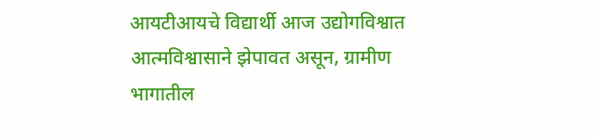आयटीआयचे विद्यार्थी आज उद्योगविश्वात आत्मविश्वासाने झेपावत असून, ग्रामीण भागातील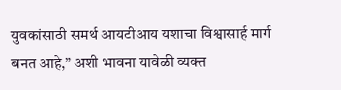युवकांसाठी समर्थ आयटीआय यशाचा विश्वासार्ह मार्ग बनत आहे,” अशी भावना यावेळी व्यक्त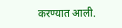करण्यात आली.